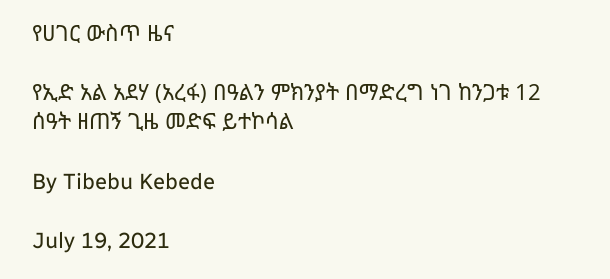የሀገር ውስጥ ዜና

የኢድ አል አደሃ (አረፋ) በዓልን ምክንያት በማድረግ ነገ ከንጋቱ 12 ሰዓት ዘጠኝ ጊዜ መድፍ ይተኮሳል

By Tibebu Kebede

July 19, 2021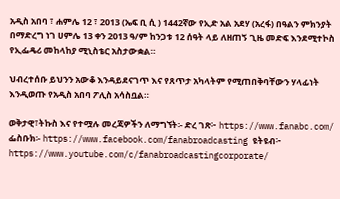አዲስ አበባ ፣ ሐምሌ 12 ፣ 2013 (ኤፍ ቢ ሲ ) 1442ኛው የኢድ አል አደሃ (አረፋ) በዓልን ምክንያት በማድረግ ነገ ሀምሌ 13 ቀን 2013 ዓ/ም ከንጋቱ 12 ሰዓት ላይ ለዘጠኝ ጊዜ መድፍ እንደሚተኮስ የኢፌዴሪ መከላከያ ሚኒስቴር አስታውቋል።

ህብረተሰቡ ይህንን አውቆ እንዳይደናገጥ እና የጸጥታ አካላትም የሚጠበቅባቸውን ሃላፊነት እንዲወጡ የአዲስ አበባ ፖሊስ አሳስቧል።

ወቅታዊ፣ትኩስ እና የተሟሉ መረጃዎችን ለማግኘት፡- ድረ ገጽ፦ https://www.fanabc.com/ ፌስቡክ፡- https://www.facebook.com/fanabroadcasting ዩትዩብ፦ https://www.youtube.com/c/fanabroadcastingcorporate/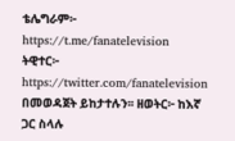ቴሌግራም፦ https://t.me/fanatelevision ትዊተር፦ https://twitter.com/fanatelevision በመወዳጀት ይከታተሉን፡፡ ዘወትር፦ ከእኛ ጋር ስላሉ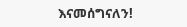እናመሰግናለን!